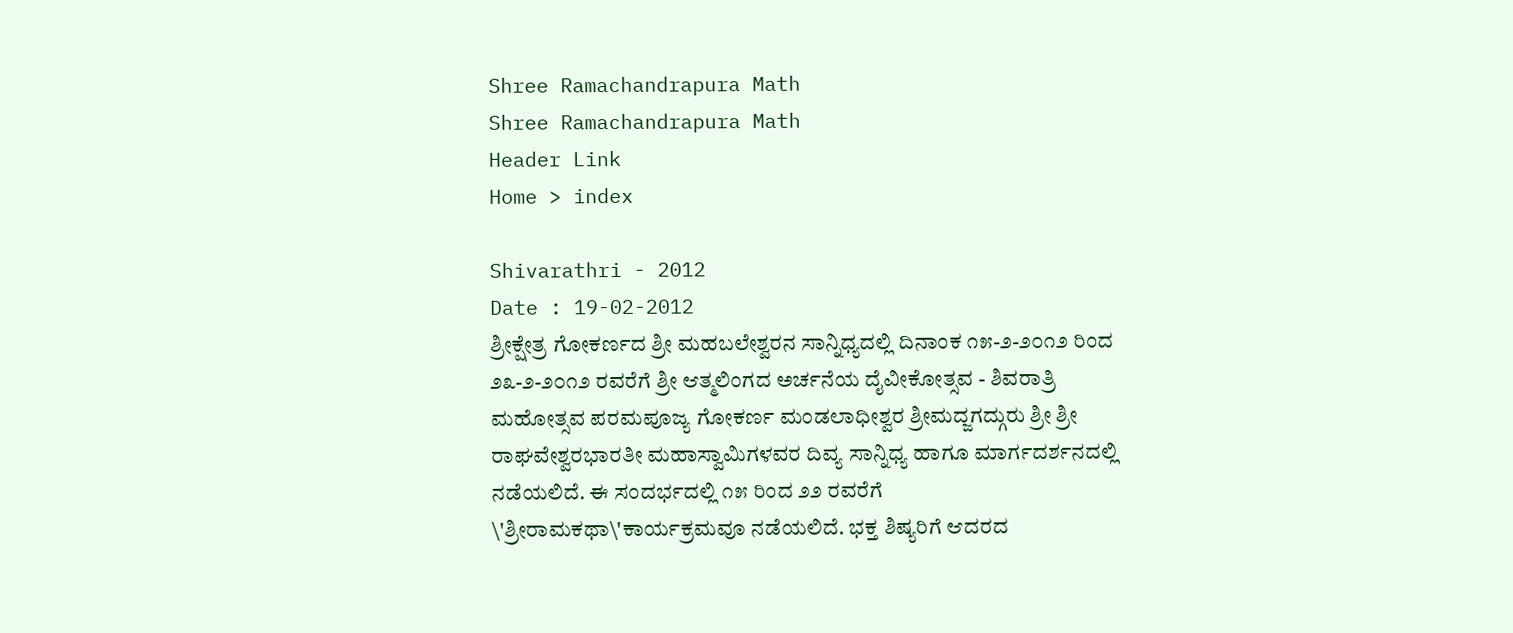Shree Ramachandrapura Math
Shree Ramachandrapura Math
Header Link
Home > index

Shivarathri - 2012
Date : 19-02-2012
ಶ್ರೀಕ್ಷೇತ್ರ ಗೋಕರ್ಣದ ಶ್ರೀ ಮಹಬಲೇಶ್ವರನ ಸಾನ್ನಿಧ್ಯದಲ್ಲಿ ದಿನಾಂಕ ೧೫-೨-೨೦೧೨ ರಿಂದ ೨೩-೨-೨೦೧೨ ರವರೆಗೆ ಶ್ರೀ ಆತ್ಮಲಿಂಗದ ಅರ್ಚನೆಯ ದೈವೀಕೋತ್ಸವ - ಶಿವರಾತ್ರಿ ಮಹೋತ್ಸವ ಪರಮಪೂಜ್ಯ ಗೋಕರ್ಣ ಮಂಡಲಾಧೀಶ್ವರ ಶ್ರೀಮದ್ಜಗದ್ಗುರು ಶ್ರೀ ಶ್ರೀ ರಾಘವೇಶ್ವರಭಾರತೀ ಮಹಾಸ್ವಾಮಿಗಳವರ ದಿವ್ಯ ಸಾನ್ನಿಧ್ಯ ಹಾಗೂ ಮಾರ್ಗದರ್ಶನದಲ್ಲಿ ನಡೆಯಲಿದೆ. ಈ ಸಂದರ್ಭದಲ್ಲಿ ೧೫ ರಿಂದ ೨೨ ರವರೆಗೆ \'ಶ್ರೀರಾಮಕಥಾ\'ಕಾರ್ಯಕ್ರಮವೂ ನಡೆಯಲಿದೆ. ಭಕ್ತ ಶಿಷ್ಯರಿಗೆ ಆದರದ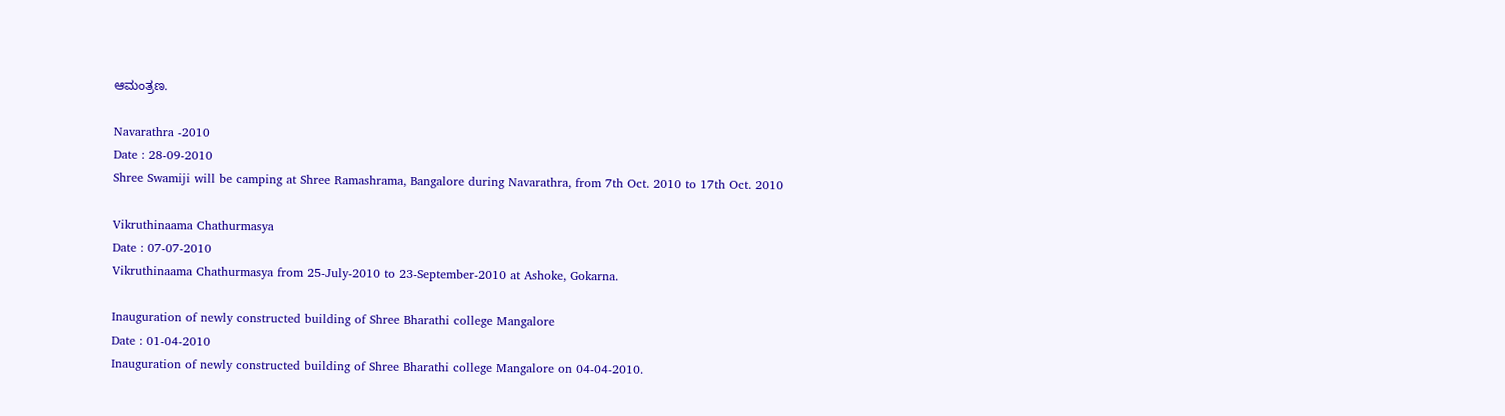ಆಮಂತ್ರಣ.

Navarathra -2010
Date : 28-09-2010
Shree Swamiji will be camping at Shree Ramashrama, Bangalore during Navarathra, from 7th Oct. 2010 to 17th Oct. 2010

Vikruthinaama Chathurmasya
Date : 07-07-2010
Vikruthinaama Chathurmasya from 25-July-2010 to 23-September-2010 at Ashoke, Gokarna.

Inauguration of newly constructed building of Shree Bharathi college Mangalore
Date : 01-04-2010
Inauguration of newly constructed building of Shree Bharathi college Mangalore on 04-04-2010.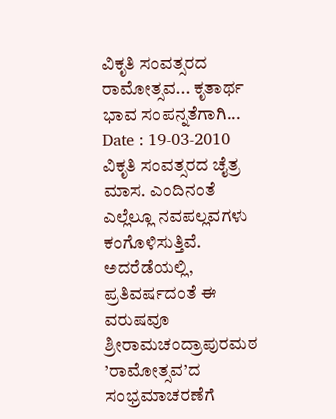ವಿಕೃತಿ ಸಂವತ್ಸರದ ರಾಮೋತ್ಸವ... ಕೃತಾರ್ಥ ಭಾವ ಸಂಪನ್ನತೆಗಾಗಿ...
Date : 19-03-2010
ವಿಕೃತಿ ಸಂವತ್ಸರದ ಚೈತ್ರ ಮಾಸ. ಎಂದಿನಂತೆ ಎಲ್ಲೆಲ್ಲೂ ನವಪಲ್ಲವಗಳು ಕಂಗೊಳಿಸುತ್ತಿವೆ. ಅದರೆಡೆಯಲ್ಲಿ, ಪ್ರತಿವರ್ಷದಂತೆ ಈ ವರುಷವೂ ಶ್ರೀರಾಮಚಂದ್ರಾಪುರಮಠ ’ರಾಮೋತ್ಸವ’ದ ಸಂಭ್ರಮಾಚರಣೆಗೆ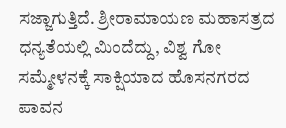ಸಜ್ಜಾಗುತ್ತಿದೆ. ಶ್ರೀರಾಮಾಯಣ ಮಹಾಸತ್ರದ ಧನ್ಯತೆಯಲ್ಲಿ ಮಿಂದೆದ್ದು, ವಿಶ್ವ ಗೋ ಸಮ್ಮೇಳನಕ್ಕೆ ಸಾಕ್ಷಿಯಾದ ಹೊಸನಗರದ ಪಾವನ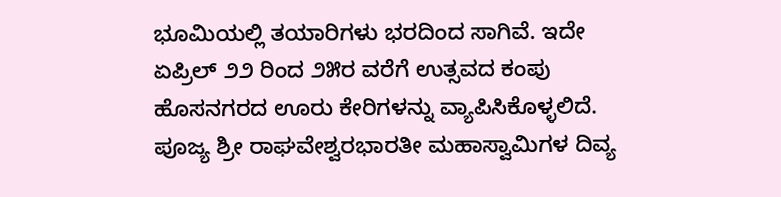ಭೂಮಿಯಲ್ಲಿ ತಯಾರಿಗಳು ಭರದಿಂದ ಸಾಗಿವೆ. ಇದೇ ಏಪ್ರಿಲ್ ೨೨ ರಿಂದ ೨೫ರ ವರೆಗೆ ಉತ್ಸವದ ಕಂಪು ಹೊಸನಗರದ ಊರು ಕೇರಿಗಳನ್ನು ವ್ಯಾಪಿಸಿಕೊಳ್ಳಲಿದೆ. ಪೂಜ್ಯ ಶ್ರೀ ರಾಘವೇಶ್ವರಭಾರತೀ ಮಹಾಸ್ವಾಮಿಗಳ ದಿವ್ಯ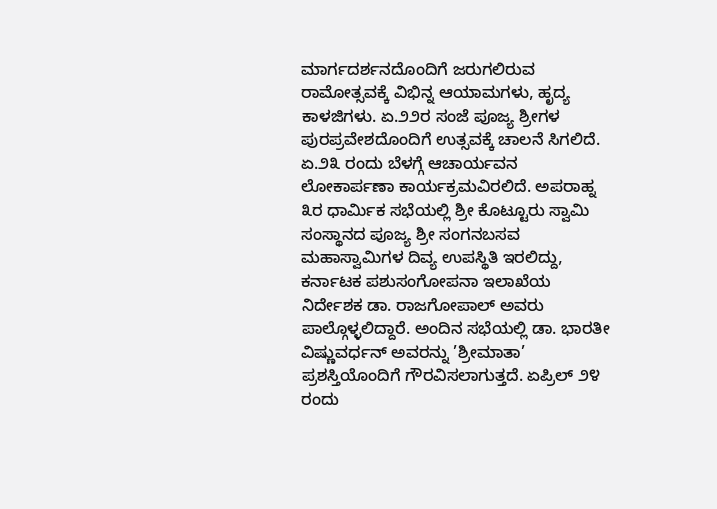ಮಾರ್ಗದರ್ಶನದೊಂದಿಗೆ ಜರುಗಲಿರುವ ರಾಮೋತ್ಸವಕ್ಕೆ ವಿಭಿನ್ನ ಆಯಾಮಗಳು, ಹೃದ್ಯ ಕಾಳಜಿಗಳು. ಏ.೨೨ರ ಸಂಜೆ ಪೂಜ್ಯ ಶ್ರೀಗಳ ಪುರಪ್ರವೇಶದೊಂದಿಗೆ ಉತ್ಸವಕ್ಕೆ ಚಾಲನೆ ಸಿಗಲಿದೆ. ಏ.೨೩ ರಂದು ಬೆಳಗ್ಗೆ ಆಚಾರ್ಯವನ ಲೋಕಾರ್ಪಣಾ ಕಾರ್ಯಕ್ರಮವಿರಲಿದೆ. ಅಪರಾಹ್ನ ೩ರ ಧಾರ್ಮಿಕ ಸಭೆಯಲ್ಲಿ ಶ್ರೀ ಕೊಟ್ಟೂರು ಸ್ವಾಮಿ ಸಂಸ್ಥಾನದ ಪೂಜ್ಯ ಶ್ರೀ ಸಂಗನಬಸವ ಮಹಾಸ್ವಾಮಿಗಳ ದಿವ್ಯ ಉಪಸ್ಥಿತಿ ಇರಲಿದ್ದು, ಕರ್ನಾಟಕ ಪಶುಸಂಗೋಪನಾ ಇಲಾಖೆಯ ನಿರ್ದೇಶಕ ಡಾ. ರಾಜಗೋಪಾಲ್ ಅವರು ಪಾಲ್ಗೊಳ್ಳಲಿದ್ದಾರೆ. ಅಂದಿನ ಸಭೆಯಲ್ಲಿ ಡಾ. ಭಾರತೀ ವಿಷ್ಣುವರ್ಧನ್ ಅವರನ್ನು ’ಶ್ರೀಮಾತಾ’ ಪ್ರಶಸ್ತಿಯೊಂದಿಗೆ ಗೌರವಿಸಲಾಗುತ್ತದೆ. ಏಪ್ರಿಲ್ ೨೪ ರಂದು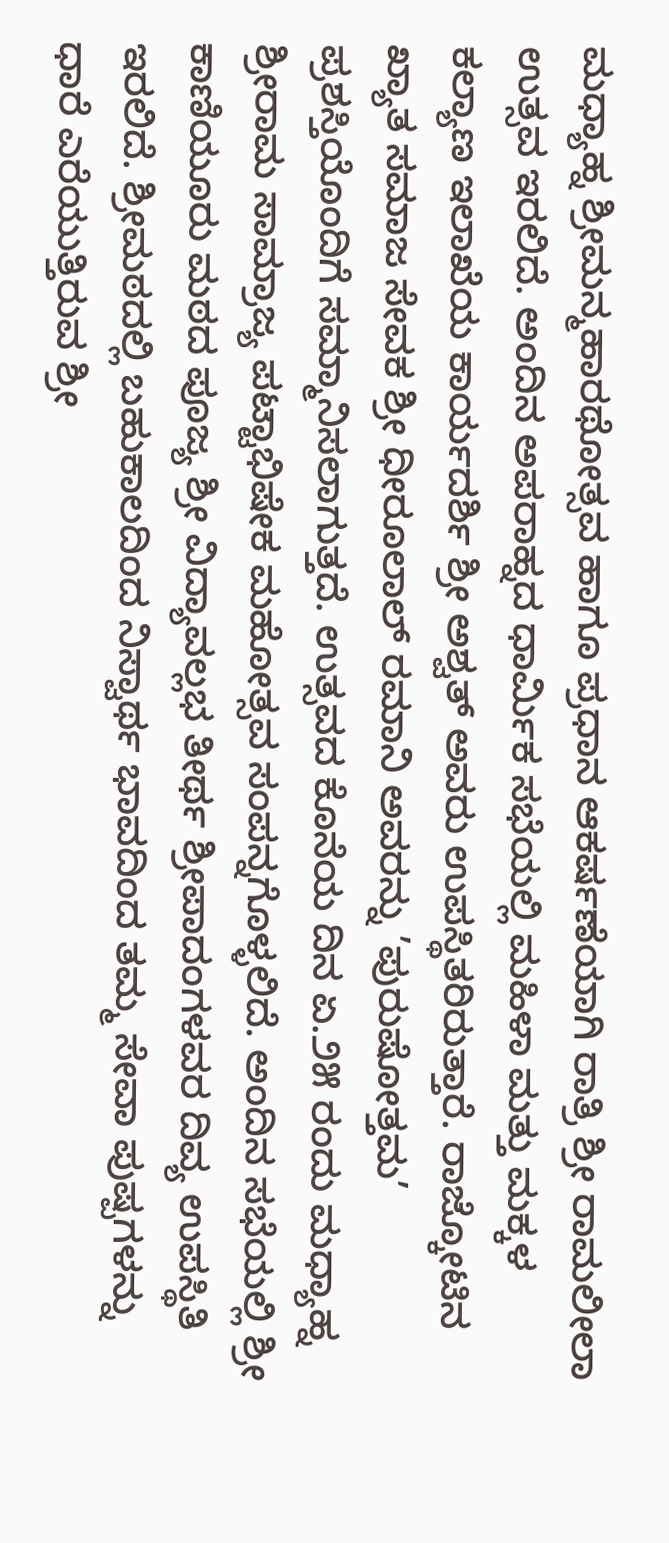ಮಧ್ಯಾಹ್ನ ಶ್ರೀಮನ್ಮಹಾರಥೋತ್ಸವ ಹಾಗೂ ಪ್ರಧಾನ ಆಕರ್ಷಣೆಯಾಗಿ ರಾತ್ರಿ ಶ್ರೀ ರಾಮಲೀಲಾ ಉತ್ಸವ ಇರಲಿದೆ. ಅಂದಿನ ಅಪರಾಹ್ನದ ಧಾರ್ಮಿಕ ಸಭೆಯಲ್ಲಿ ಮಹಿಳಾ ಮತ್ತು ಮಕ್ಕಳ ಕಲ್ಯಾಣ ಇಲಾಖೆಯ ಕಾರ್ಯದರ್ಶಿ ಶ್ರೀ ಅಶ್ವತ್ ಅವರು ಉಪಸ್ಥಿತರಿರುತ್ತಾರೆ. ರಾಜ್ಕೋಟಿನ ಖ್ಯಾತ ಸಮಾಜ ಸೇವಕ ಶ್ರೀ ಧೀರೂಲಾಲ್ ರಮಾನಿ ಅವರನ್ನು ’ಪುರುಷೋತ್ತಮ’ ಪ್ರಶಸ್ತಿಯೊಂದಿಗೆ ಸಮ್ಮಾನಿಸಲಾಗುತ್ತದೆ. ಉತ್ಸವದ ಕೊನೆಯ ದಿನ ಏ.೨೫ ರಂದು ಮಧ್ಯಾಹ್ನ ಶ್ರೀರಾಮ ಸಾಮ್ರಾಜ್ಯ ಪಟ್ಟಾಭಿಷೇಕ ಮಹೋತ್ಸವ ಸಂಪನ್ನಗೊಳ್ಳಲಿದೆ. ಅಂದಿನ ಸಭೆಯಲ್ಲಿ ಶ್ರೀ ಕಾಣಿಯೂರು ಮಠದ ಪೂಜ್ಯ ಶ್ರೀ ವಿದ್ಯಾವಲ್ಲಭ ತೀರ್ಥ ಶ್ರೀಪಾದಂಗಳವರ ದಿವ್ಯ ಉಪಸ್ಥಿತಿ ಇರಲಿದೆ. ಶ್ರೀಮಠದಲ್ಲಿ ಬಹುಕಾಲದಿಂದ ನಿಸ್ವಾರ್ಥ ಭಾವದಿಂದ ತಮ್ಮ ಸೇವಾ ಪುಷ್ಪಗಳನ್ನು ಧಾರೆ ಎರೆಯುತ್ತಿರುವ ಶ್ರೀ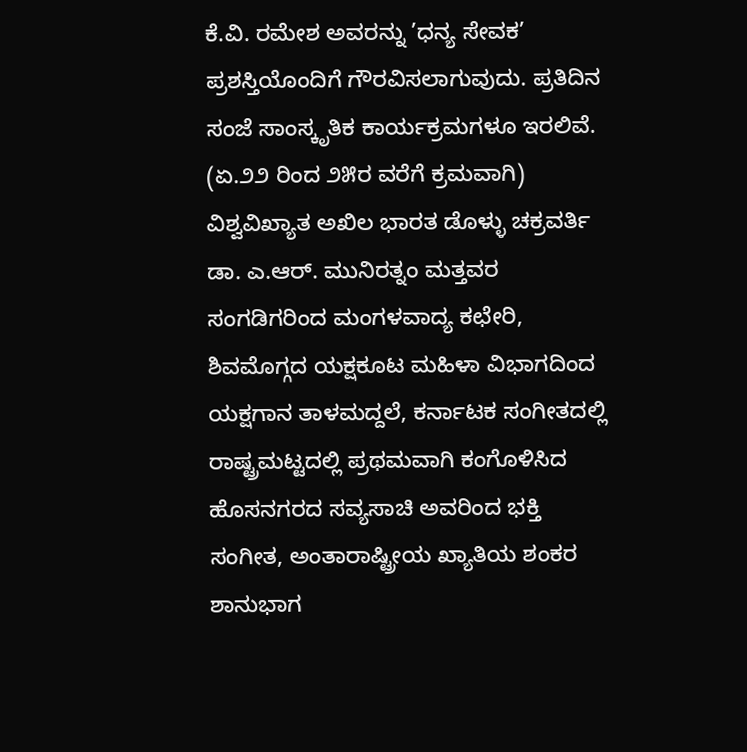ಕೆ.ವಿ. ರಮೇಶ ಅವರನ್ನು ’ಧನ್ಯ ಸೇವಕ’ ಪ್ರಶಸ್ತಿಯೊಂದಿಗೆ ಗೌರವಿಸಲಾಗುವುದು. ಪ್ರತಿದಿನ ಸಂಜೆ ಸಾಂಸ್ಕೃತಿಕ ಕಾರ್ಯಕ್ರಮಗಳೂ ಇರಲಿವೆ. (ಏ.೨೨ ರಿಂದ ೨೫ರ ವರೆಗೆ ಕ್ರಮವಾಗಿ) ವಿಶ್ವವಿಖ್ಯಾತ ಅಖಿಲ ಭಾರತ ಡೊಳ್ಳು ಚಕ್ರವರ್ತಿ ಡಾ. ಎ.ಆರ್. ಮುನಿರತ್ನಂ ಮತ್ತವರ ಸಂಗಡಿಗರಿಂದ ಮಂಗಳವಾದ್ಯ ಕಛೇರಿ, ಶಿವಮೊಗ್ಗದ ಯಕ್ಷಕೂಟ ಮಹಿಳಾ ವಿಭಾಗದಿಂದ ಯಕ್ಷಗಾನ ತಾಳಮದ್ದಲೆ, ಕರ್ನಾಟಕ ಸಂಗೀತದಲ್ಲಿ ರಾಷ್ಟ್ರಮಟ್ಟದಲ್ಲಿ ಪ್ರಥಮವಾಗಿ ಕಂಗೊಳಿಸಿದ ಹೊಸನಗರದ ಸವ್ಯಸಾಚಿ ಅವರಿಂದ ಭಕ್ತಿ ಸಂಗೀತ, ಅಂತಾರಾಷ್ಟ್ರೀಯ ಖ್ಯಾತಿಯ ಶಂಕರ ಶಾನುಭಾಗ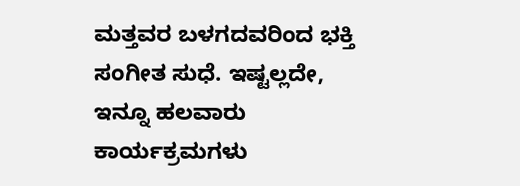ಮತ್ತವರ ಬಳಗದವರಿಂದ ಭಕ್ತಿ ಸಂಗೀತ ಸುಧೆ. ಇಷ್ಟಲ್ಲದೇ, ಇನ್ನೂ ಹಲವಾರು ಕಾರ್ಯಕ್ರಮಗಳು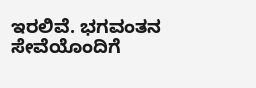ಇರಲಿವೆ. ಭಗವಂತನ ಸೇವೆಯೊಂದಿಗೆ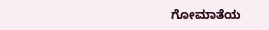ಗೋಮಾತೆಯ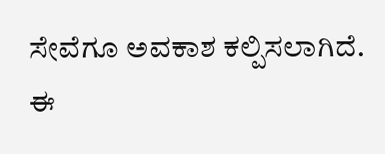ಸೇವೆಗೂ ಅವಕಾಶ ಕಲ್ಪಿಸಲಾಗಿದೆ. ಈ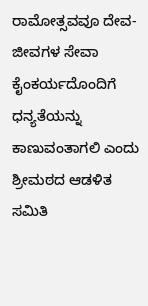ರಾಮೋತ್ಸವವೂ ದೇವ-ಜೀವಗಳ ಸೇವಾ ಕೈಂಕರ್ಯದೊಂದಿಗೆ ಧನ್ಯತೆಯನ್ನು ಕಾಣುವಂತಾಗಲಿ ಎಂದು ಶ್ರೀಮಠದ ಆಡಳಿತ ಸಮಿತಿ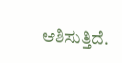ಆಶಿಸುತ್ತಿದೆ.